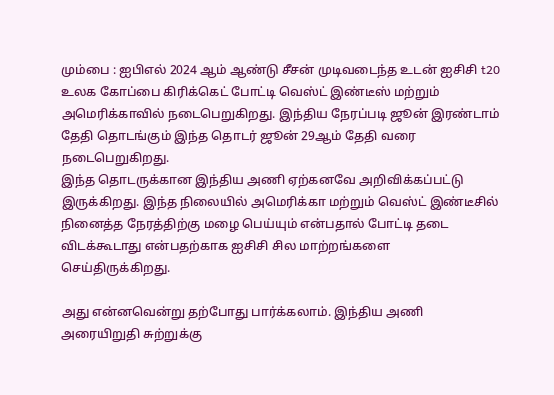மும்பை : ஐபிஎல் 2024 ஆம் ஆண்டு சீசன் முடிவடைந்த உடன் ஐசிசி t20 உலக கோப்பை கிரிக்கெட் போட்டி வெஸ்ட் இண்டீஸ் மற்றும் அமெரிக்காவில் நடைபெறுகிறது. இந்திய நேரப்படி ஜூன் இரண்டாம் தேதி தொடங்கும் இந்த தொடர் ஜூன் 29ஆம் தேதி வரை நடைபெறுகிறது.
இந்த தொடருக்கான இந்திய அணி ஏற்கனவே அறிவிக்கப்பட்டு இருக்கிறது. இந்த நிலையில் அமெரிக்கா மற்றும் வெஸ்ட் இண்டீசில் நினைத்த நேரத்திற்கு மழை பெய்யும் என்பதால் போட்டி தடை விடக்கூடாது என்பதற்காக ஐசிசி சில மாற்றங்களை செய்திருக்கிறது.

அது என்னவென்று தற்போது பார்க்கலாம். இந்திய அணி அரையிறுதி சுற்றுக்கு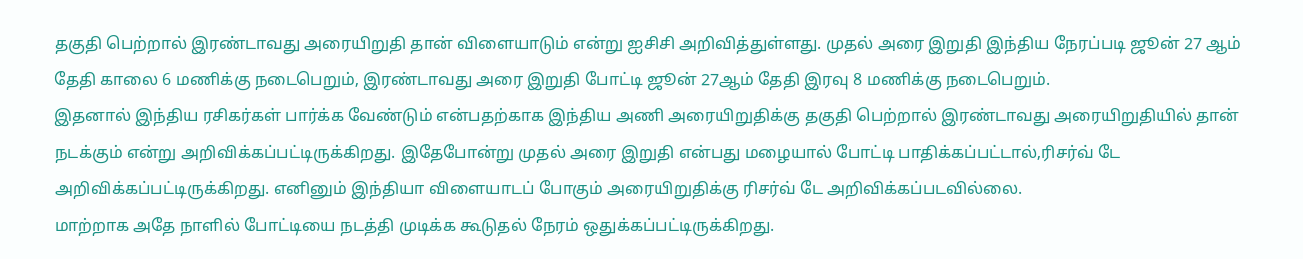தகுதி பெற்றால் இரண்டாவது அரையிறுதி தான் விளையாடும் என்று ஐசிசி அறிவித்துள்ளது. முதல் அரை இறுதி இந்திய நேரப்படி ஜூன் 27 ஆம் தேதி காலை 6 மணிக்கு நடைபெறும், இரண்டாவது அரை இறுதி போட்டி ஜூன் 27ஆம் தேதி இரவு 8 மணிக்கு நடைபெறும்.
இதனால் இந்திய ரசிகர்கள் பார்க்க வேண்டும் என்பதற்காக இந்திய அணி அரையிறுதிக்கு தகுதி பெற்றால் இரண்டாவது அரையிறுதியில் தான் நடக்கும் என்று அறிவிக்கப்பட்டிருக்கிறது. இதேபோன்று முதல் அரை இறுதி என்பது மழையால் போட்டி பாதிக்கப்பட்டால்,ரிசர்வ் டே அறிவிக்கப்பட்டிருக்கிறது. எனினும் இந்தியா விளையாடப் போகும் அரையிறுதிக்கு ரிசர்வ் டே அறிவிக்கப்படவில்லை.
மாற்றாக அதே நாளில் போட்டியை நடத்தி முடிக்க கூடுதல் நேரம் ஒதுக்கப்பட்டிருக்கிறது.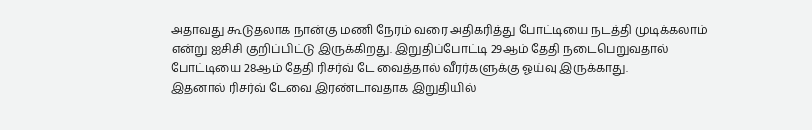அதாவது கூடுதலாக நான்கு மணி நேரம் வரை அதிகரித்து போட்டியை நடத்தி முடிக்கலாம் என்று ஐசிசி குறிப்பிட்டு இருக்கிறது. இறுதிப்போட்டி 29ஆம் தேதி நடைபெறுவதால் போட்டியை 28ஆம் தேதி ரிசர்வ் டே வைத்தால் வீரர்களுக்கு ஓய்வு இருக்காது.
இதனால் ரிசர்வ் டேவை இரண்டாவதாக இறுதியில்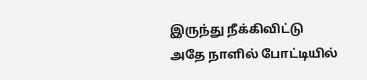இருந்து நீக்கிவிட்டு அதே நாளில் போட்டியில்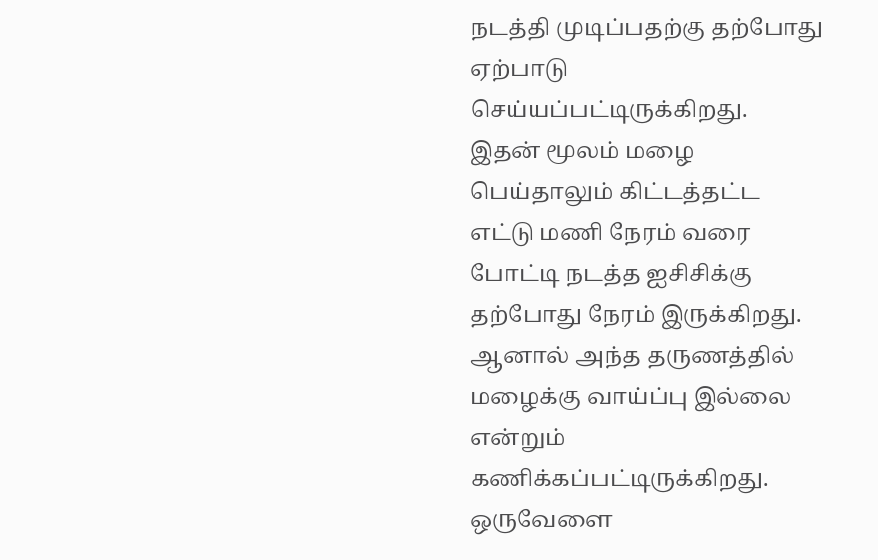நடத்தி முடிப்பதற்கு தற்போது ஏற்பாடு செய்யப்பட்டிருக்கிறது.
இதன் மூலம் மழை பெய்தாலும் கிட்டத்தட்ட எட்டு மணி நேரம் வரை போட்டி நடத்த ஐசிசிக்கு தற்போது நேரம் இருக்கிறது. ஆனால் அந்த தருணத்தில் மழைக்கு வாய்ப்பு இல்லை என்றும் கணிக்கப்பட்டிருக்கிறது. ஒருவேளை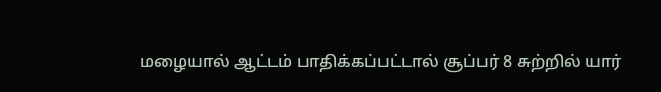மழையால் ஆட்டம் பாதிக்கப்பட்டால் சூப்பர் 8 சுற்றில் யார்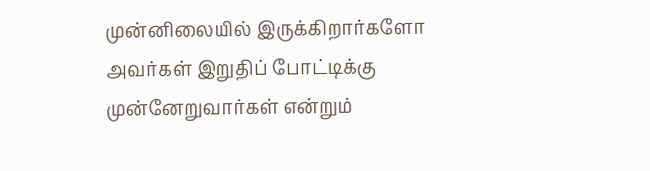முன்னிலையில் இருக்கிறார்களோ அவர்கள் இறுதிப் போட்டிக்கு முன்னேறுவார்கள் என்றும்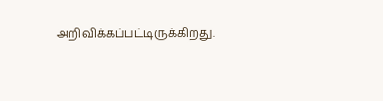அறிவிக்கப்பட்டிருக்கிறது.